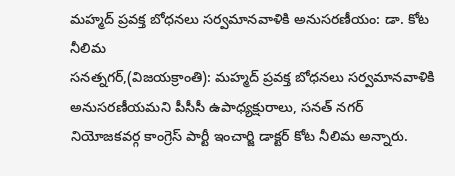మహ్మద్ ప్రవక్త బోధనలు సర్వమానవాళికి అనుసరణీయం: డా. కోట నీలిమ
సనత్నగర్,(విజయక్రాంతి): మహ్మద్ ప్రవక్త బోధనలు సర్వమానవాళికి అనుసరణీయమని పీసీసీ ఉపాధ్యక్షురాలు, సనత్ నగర్ నియోజకవర్గ కాంగ్రెస్ పార్టీ ఇంచార్జి డాక్టర్ కోట నీలిమ అన్నారు.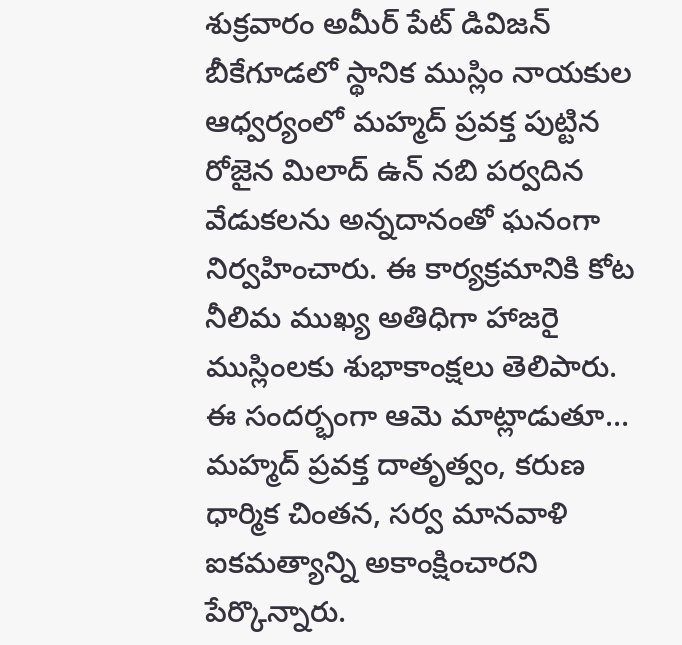శుక్రవారం అమీర్ పేట్ డివిజన్ బీకేగూడలో స్థానిక ముస్లిం నాయకుల ఆధ్వర్యంలో మహ్మద్ ప్రవక్త పుట్టిన రోజైన మిలాద్ ఉన్ నబి పర్వదిన వేడుకలను అన్నదానంతో ఘనంగా నిర్వహించారు. ఈ కార్యక్రమానికి కోట నీలిమ ముఖ్య అతిధిగా హాజరై ముస్లింలకు శుభాకాంక్షలు తెలిపారు.
ఈ సందర్భంగా ఆమె మాట్లాడుతూ... మహ్మద్ ప్రవక్త దాతృత్వం, కరుణ ధార్మిక చింతన, సర్వ మానవాళి ఐకమత్యాన్ని అకాంక్షించారని పేర్కొన్నారు.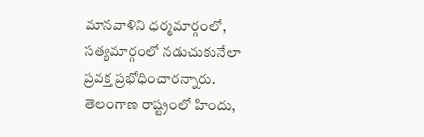మానవాళిని ధర్మమార్గంలో, సత్యమార్గంలో నడుచుకునేలా ప్రవక్త ప్రభోధించారన్నారు. తెలంగాణ రాష్ట్రంలో హిందు,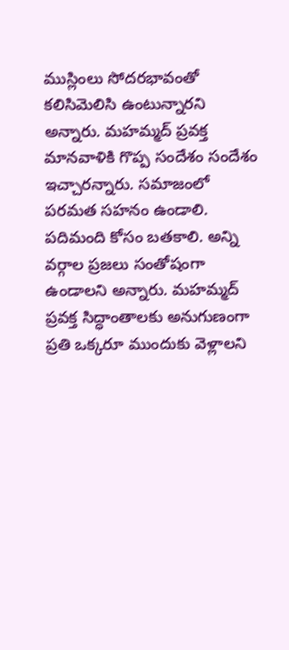ముస్లింలు సోదరభావంతో కలిసిమెలిసి ఉంటున్నారని అన్నారు. మహమ్మద్ ప్రవక్త మానవాళికి గొప్ప సందేశం సందేశం ఇచ్చారన్నారు. సమాజంలో పరమత సహనం ఉండాలి. పదిమంది కోసం బతకాలి. అన్ని వర్గాల ప్రజలు సంతోషంగా ఉండాలని అన్నారు. మహమ్మద్ ప్రవక్త సిద్ధాంతాలకు అనుగుణంగా ప్రతి ఒక్కరూ ముందుకు వెళ్లాలని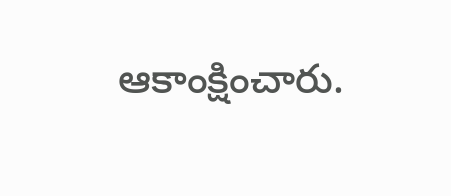ఆకాంక్షించారు.